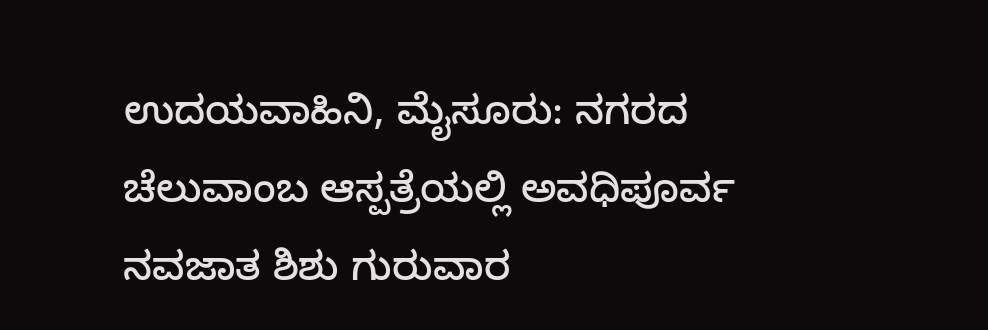ಉದಯವಾಹಿನಿ, ಮೈಸೂರು: ನಗರದ ಚೆಲುವಾಂಬ ಆಸ್ಪತ್ರೆಯಲ್ಲಿ ಅವಧಿಪೂರ್ವ ನವಜಾತ ಶಿಶು ಗುರುವಾರ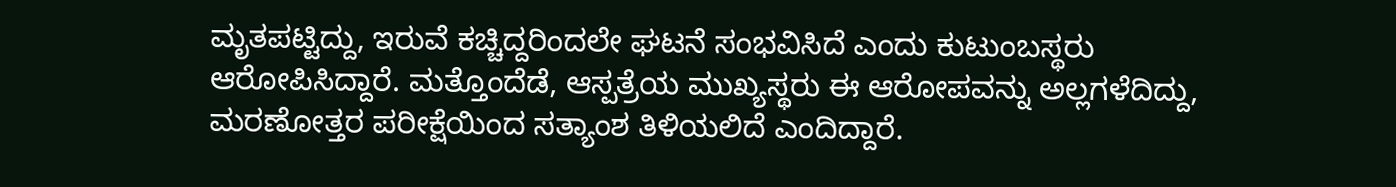ಮೃತಪಟ್ಟಿದ್ದು, ಇರುವೆ ಕಚ್ಚಿದ್ದರಿಂದಲೇ ಘಟನೆ ಸಂಭವಿಸಿದೆ ಎಂದು ಕುಟುಂಬಸ್ಥರು ಆರೋಪಿಸಿದ್ದಾರೆ. ಮತ್ತೊಂದೆಡೆ, ಆಸ್ಪತ್ರೆಯ ಮುಖ್ಯಸ್ಥರು ಈ ಆರೋಪವನ್ನು ಅಲ್ಲಗಳೆದಿದ್ದು, ಮರಣೋತ್ತರ ಪರೀಕ್ಷೆಯಿಂದ ಸತ್ಯಾಂಶ ತಿಳಿಯಲಿದೆ ಎಂದಿದ್ದಾರೆ.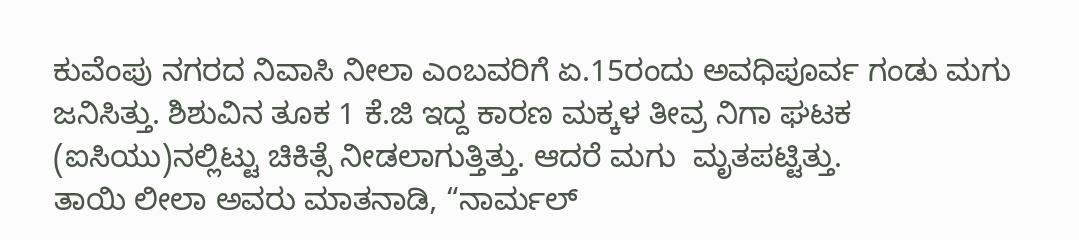ಕುವೆಂಪು ನಗರದ ನಿವಾಸಿ ನೀಲಾ ಎಂಬವರಿಗೆ ಏ.15ರಂದು ಅವಧಿಪೂರ್ವ ಗಂಡು ಮಗು ಜನಿಸಿತ್ತು. ಶಿಶುವಿನ ತೂಕ 1 ಕೆ.ಜಿ ಇದ್ದ ಕಾರಣ ಮಕ್ಕಳ ತೀವ್ರ ನಿಗಾ ಘಟಕ (ಐಸಿಯು)ನಲ್ಲಿಟ್ಟು ಚಿಕಿತ್ಸೆ ನೀಡಲಾಗುತ್ತಿತ್ತು. ಆದರೆ ಮಗು  ಮೃತಪಟ್ಟಿತ್ತು.
ತಾಯಿ ಲೀಲಾ ಅವರು ಮಾತನಾಡಿ, “ನಾರ್ಮಲ್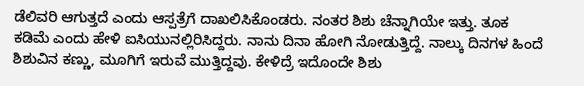ಡೆಲಿವರಿ ಆಗುತ್ತದೆ ಎಂದು ಆಸ್ಪತ್ರೆಗೆ ದಾಖಲಿಸಿಕೊಂಡರು. ನಂತರ ಶಿಶು ಚೆನ್ನಾಗಿಯೇ ಇತ್ತು. ತೂಕ ಕಡಿಮೆ ಎಂದು ಹೇಳಿ ಐಸಿಯುನಲ್ಲಿರಿಸಿದ್ದರು. ನಾನು ದಿನಾ ಹೋಗಿ ನೋಡುತ್ತಿದ್ದೆ. ನಾಲ್ಕು ದಿನಗಳ ಹಿಂದೆ ಶಿಶುವಿನ ಕಣ್ಣು, ಮೂಗಿಗೆ ಇರುವೆ ಮುತ್ತಿದ್ದವು. ಕೇಳಿದ್ರೆ ಇದೊಂದೇ ಶಿಶು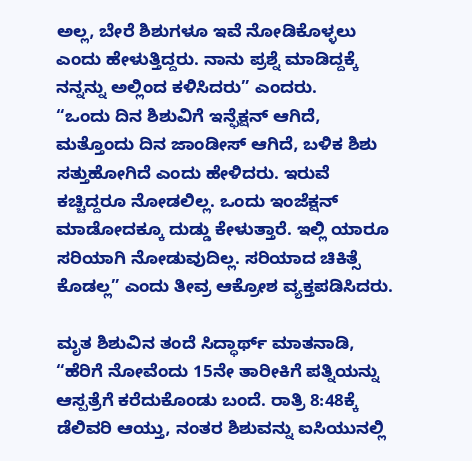ಅಲ್ಲ, ಬೇರೆ ಶಿಶುಗಳೂ ಇವೆ ನೋಡಿಕೊಳ್ಳಲು ಎಂದು ಹೇಳುತ್ತಿದ್ದರು. ನಾನು ಪ್ರಶ್ನೆ ಮಾಡಿದ್ದಕ್ಕೆ ನನ್ನನ್ನು ಅಲ್ಲಿಂದ ಕಳಿಸಿದರು” ಎಂದರು.
“ಒಂದು ದಿನ ಶಿಶುವಿಗೆ ಇನ್ಫೆಕ್ಷನ್ ಆಗಿದೆ, ಮತ್ತೊಂದು ದಿನ ಜಾಂಡೀಸ್ ಆಗಿದೆ, ಬಳಿಕ ಶಿಶು ಸತ್ತುಹೋಗಿದೆ ಎಂದು ಹೇಳಿದರು. ಇರುವೆ ಕಚ್ಚಿದ್ದರೂ ನೋಡಲಿಲ್ಲ. ಒಂದು ಇಂಜೆಕ್ಷನ್ ಮಾಡೋದಕ್ಕೂ ದುಡ್ಡು ಕೇಳುತ್ತಾರೆ. ಇಲ್ಲಿ ಯಾರೂ ಸರಿಯಾಗಿ ನೋಡುವುದಿಲ್ಲ. ಸರಿಯಾದ ಚಿಕಿತ್ಸೆ ಕೊಡಲ್ಲ” ಎಂದು ತೀವ್ರ ಆಕ್ರೋಶ ವ್ಯಕ್ತಪಡಿಸಿದರು.

ಮೃತ ಶಿಶುವಿನ ತಂದೆ ಸಿದ್ಧಾರ್ಥ್ ಮಾತನಾಡಿ, “ಹೆರಿಗೆ ನೋವೆಂದು 15ನೇ ತಾರೀಕಿಗೆ ಪತ್ನಿಯನ್ನು ಆಸ್ಪತ್ರೆಗೆ ಕರೆದುಕೊಂಡು ಬಂದೆ. ರಾತ್ರಿ 8:48ಕ್ಕೆ ಡೆಲಿವರಿ ಆಯ್ತು, ನಂತರ ಶಿಶುವನ್ನು ಐಸಿಯುನಲ್ಲಿ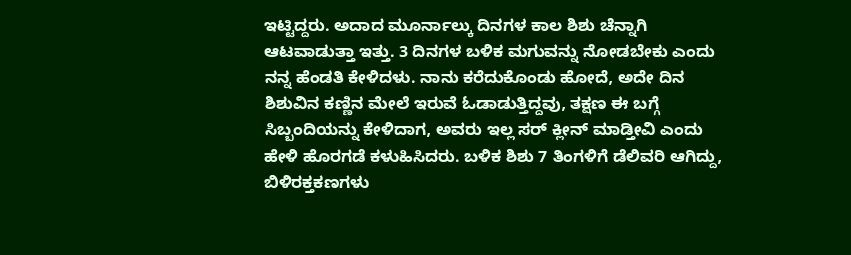ಇಟ್ಟಿದ್ದರು. ಅದಾದ ಮೂರ್ನಾಲ್ಕು ದಿನಗಳ ಕಾಲ ಶಿಶು ಚೆನ್ನಾಗಿ ಆಟವಾಡುತ್ತಾ ಇತ್ತು. 3 ದಿನಗಳ ಬಳಿಕ ಮಗುವನ್ನು ನೋಡಬೇಕು ಎಂದು ನನ್ನ ಹೆಂಡತಿ ಕೇಳಿದಳು. ನಾನು ಕರೆದುಕೊಂಡು ಹೋದೆ, ಅದೇ ದಿನ ಶಿಶುವಿನ ಕಣ್ಣಿನ ಮೇಲೆ ಇರುವೆ ಓಡಾಡುತ್ತಿದ್ದವು, ತಕ್ಷಣ ಈ ಬಗ್ಗೆ ಸಿಬ್ಬಂದಿಯನ್ನು ಕೇಳಿದಾಗ, ಅವರು ಇಲ್ಲ ಸರ್ ಕ್ಲೀನ್ ಮಾಡ್ತೀವಿ ಎಂದು ಹೇಳಿ ಹೊರಗಡೆ ಕಳುಹಿಸಿದರು. ಬಳಿಕ ಶಿಶು 7 ತಿಂಗಳಿಗೆ ಡೆಲಿವರಿ ಆಗಿದ್ದು, ಬಿಳಿರಕ್ತಕಣಗಳು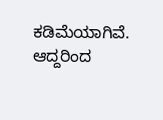ಕಡಿಮೆಯಾಗಿವೆ. ಆದ್ದರಿಂದ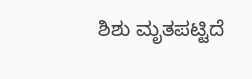ಶಿಶು ಮೃತಪಟ್ಟಿದೆ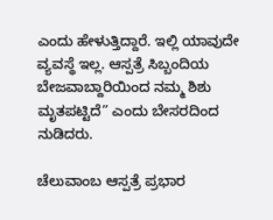ಎಂದು ಹೇಳುತ್ತಿದ್ದಾರೆ. ಇಲ್ಲಿ ಯಾವುದೇ ವ್ಯವಸ್ಥೆ ಇಲ್ಲ. ಆಸ್ಪತ್ರೆ ಸಿಬ್ಬಂದಿಯ ಬೇಜವಾಬ್ದಾರಿಯಿಂದ ನಮ್ಮ ಶಿಶು ಮೃತಪಟ್ಟಿದೆ” ಎಂದು ಬೇಸರದಿಂದ ನುಡಿದರು.

ಚೆಲುವಾಂಬ ಆಸ್ಪತ್ರೆ ಪ್ರಭಾರ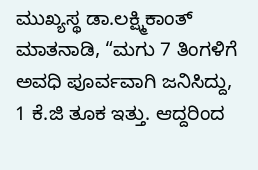ಮುಖ್ಯಸ್ಥ ಡಾ.ಲಕ್ಷ್ಮಿಕಾಂತ್ ಮಾತನಾಡಿ, “ಮಗು 7 ತಿಂಗಳಿಗೆ ಅವಧಿ ಪೂರ್ವವಾಗಿ ಜನಿಸಿದ್ದು, 1 ಕೆ.ಜಿ ತೂಕ ಇತ್ತು. ಆದ್ದರಿಂದ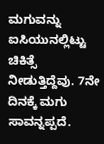ಮಗುವನ್ನು ಐಸಿಯುನಲ್ಲಿಟ್ಟು ಚಿಕಿತ್ಸೆ ನೀಡುತ್ತಿದ್ದೆವು. 7ನೇ ದಿನಕ್ಕೆ ಮಗು ಸಾವನ್ನಪ್ಪದೆ.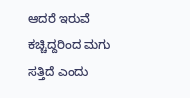ಆದರೆ ಇರುವೆ ಕಚ್ಚಿದ್ದರಿಂದ ಮಗು ಸತ್ತಿದೆ ಎಂದು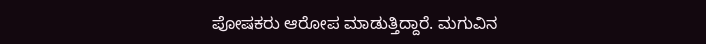ಪೋಷಕರು ಆರೋಪ ಮಾಡುತ್ತಿದ್ದಾರೆ. ಮಗುವಿನ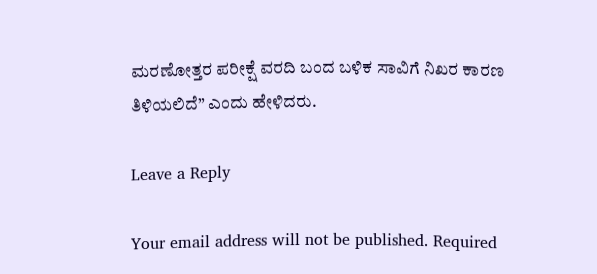ಮರಣೋತ್ತರ ಪರೀಕ್ಷೆ ವರದಿ ಬಂದ ಬಳಿಕ ಸಾವಿಗೆ ನಿಖರ ಕಾರಣ ತಿಳಿಯಲಿದೆ” ಎಂದು ಹೇಳಿದರು.

Leave a Reply

Your email address will not be published. Required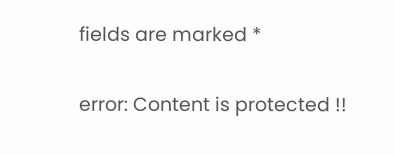fields are marked *

error: Content is protected !!